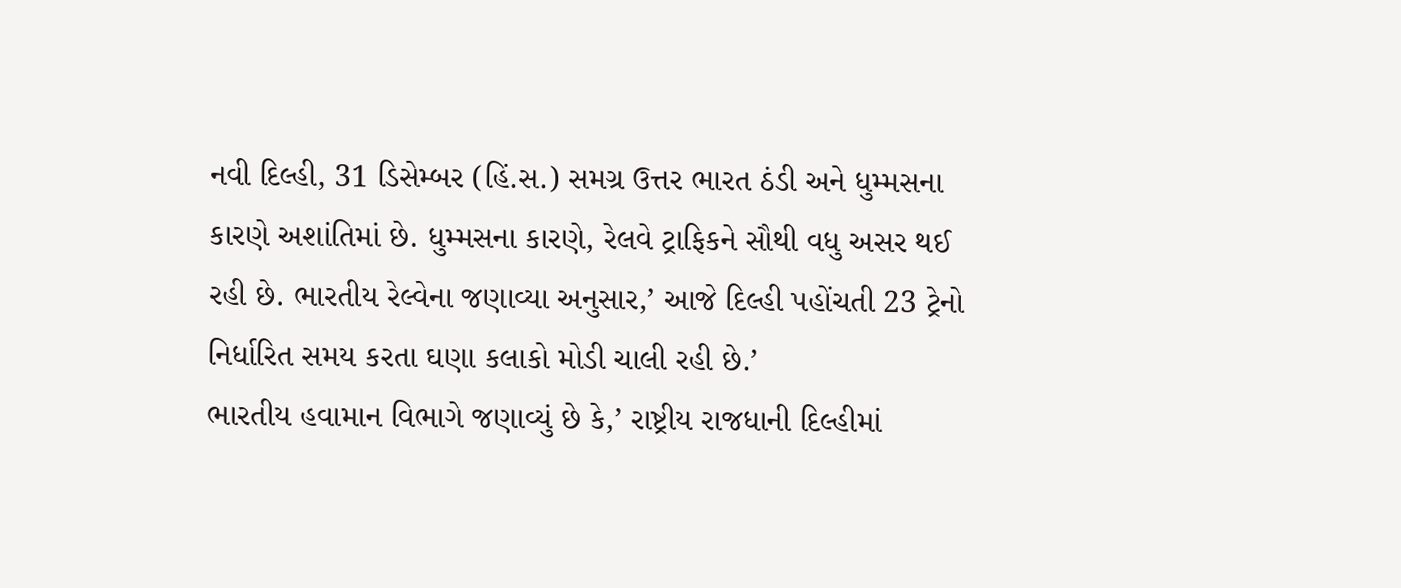નવી દિલ્હી, 31 ડિસેમ્બર (હિં.સ.) સમગ્ર ઉત્તર ભારત ઠંડી અને ધુમ્મસના કારણે અશાંતિમાં છે. ધુમ્મસના કારણે, રેલવે ટ્રાફિકને સૌથી વધુ અસર થઈ રહી છે. ભારતીય રેલ્વેના જણાવ્યા અનુસાર,’ આજે દિલ્હી પહોંચતી 23 ટ્રેનો નિર્ધારિત સમય કરતા ઘણા કલાકો મોડી ચાલી રહી છે.’
ભારતીય હવામાન વિભાગે જણાવ્યું છે કે,’ રાષ્ટ્રીય રાજધાની દિલ્હીમાં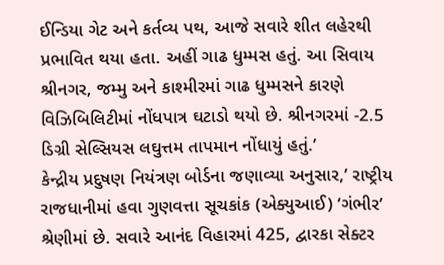ઈન્ડિયા ગેટ અને કર્તવ્ય પથ, આજે સવારે શીત લહેરથી પ્રભાવિત થયા હતા. અહીં ગાઢ ધુમ્મસ હતું. આ સિવાય શ્રીનગર, જમ્મુ અને કાશ્મીરમાં ગાઢ ધુમ્મસને કારણે વિઝિબિલિટીમાં નોંધપાત્ર ઘટાડો થયો છે. શ્રીનગરમાં -2.5 ડિગ્રી સેલ્સિયસ લઘુત્તમ તાપમાન નોંધાયું હતું.’
કેન્દ્રીય પ્રદુષણ નિયંત્રણ બોર્ડના જણાવ્યા અનુસાર,’ રાષ્ટ્રીય રાજધાનીમાં હવા ગુણવત્તા સૂચકાંક (એક્યુઆઈ) ‘ગંભીર’ શ્રેણીમાં છે. સવારે આનંદ વિહારમાં 425, દ્વારકા સેક્ટર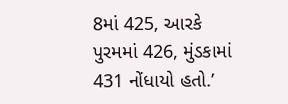8માં 425, આરકે પુરમમાં 426, મુંડકામાં 431 નોંધાયો હતો.’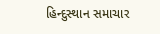હિન્દુસ્થાન સમાચાર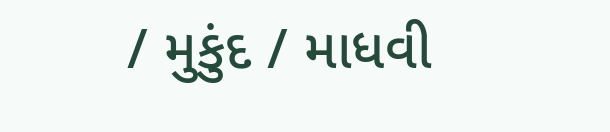/ મુકુંદ / માધવી